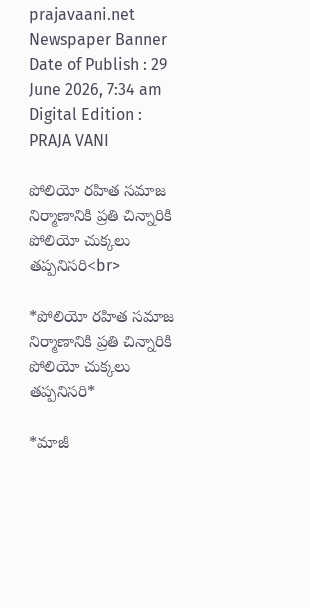prajavaani.net
Newspaper Banner
Date of Publish : 29 June 2026, 7:34 am Digital Edition : PRAJA VANI

పోలియో రహిత సమాజ నిర్మాణానికి ప్రతి చిన్నారికి పోలియో చుక్కలు తప్పనిసరి<br>

*పోలియో రహిత సమాజ నిర్మాణానికి ప్రతి చిన్నారికి పోలియో చుక్కలు తప్పనిసరి*

*మాజీ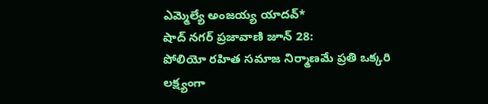ఎమ్మెల్యే అంజయ్య యాదవ్*
షాద్ నగర్ ప్రజావాణి జూన్ 28:
పోలియో రహిత సమాజ నిర్మాణమే ప్రతి ఒక్కరి లక్ష్యంగా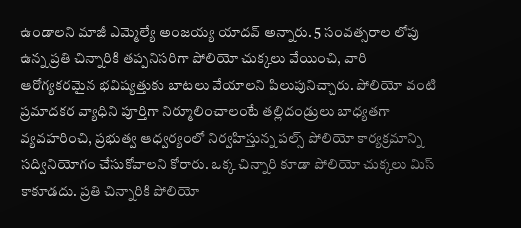ఉండాలని మాజీ ఎమ్మెల్యే అంజయ్య యాదవ్ అన్నారు. 5 సంవత్సరాల లోపు ఉన్న ప్రతి చిన్నారికి తప్పనిసరిగా పోలియో చుక్కలు వేయించి, వారి ఆరోగ్యకరమైన భవిష్యత్తుకు బాటలు వేయాలని పిలుపునిచ్చారు. పోలియో వంటి ప్రమాదకర వ్యాధిని పూర్తిగా నిర్మూలించాలంటే తల్లిదండ్రులు బాధ్యతగా వ్యవహరించి, ప్రభుత్వ ఆధ్వర్యంలో నిర్వహిస్తున్న పల్స్ పోలియో కార్యక్రమాన్ని సద్వినియోగం చేసుకోవాలని కోరారు. ఒక్క చిన్నారి కూడా పోలియో చుక్కలు మిస్ కాకూడదు. ప్రతి చిన్నారికి పోలియో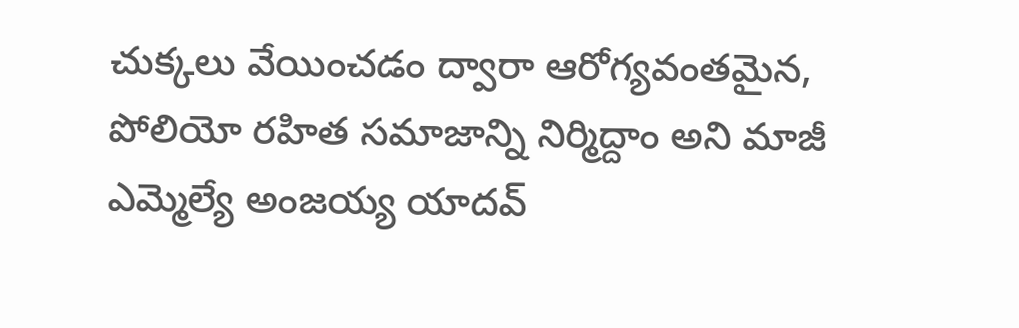చుక్కలు వేయించడం ద్వారా ఆరోగ్యవంతమైన, పోలియో రహిత సమాజాన్ని నిర్మిద్దాం అని మాజీ ఎమ్మెల్యే అంజయ్య యాదవ్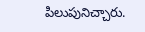పిలుపునిచ్చారు.